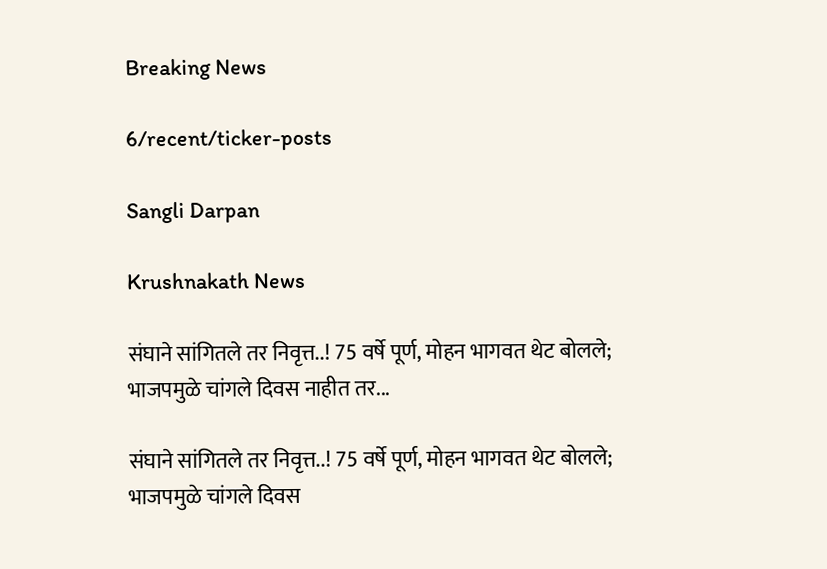Breaking News

6/recent/ticker-posts

Sangli Darpan

Krushnakath News

संघाने सांगितले तर निवृत्त..! 75 वर्षे पूर्ण, मोहन भागवत थेट बोलले; भाजपमुळे चांगले दिवस नाहीत तर...

संघाने सांगितले तर निवृत्त..! 75 वर्षे पूर्ण, मोहन भागवत थेट बोलले; भाजपमुळे चांगले दिवस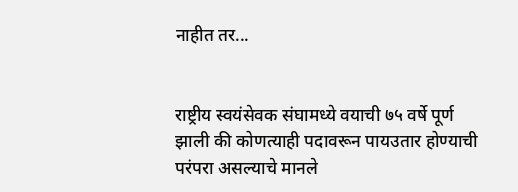नाहीत तर...


राष्ट्रीय स्वयंसेवक संघामध्ये वयाची ७५ वर्षे पूर्ण झाली की कोणत्याही पदावरून पायउतार होण्याची परंपरा असल्याचे मानले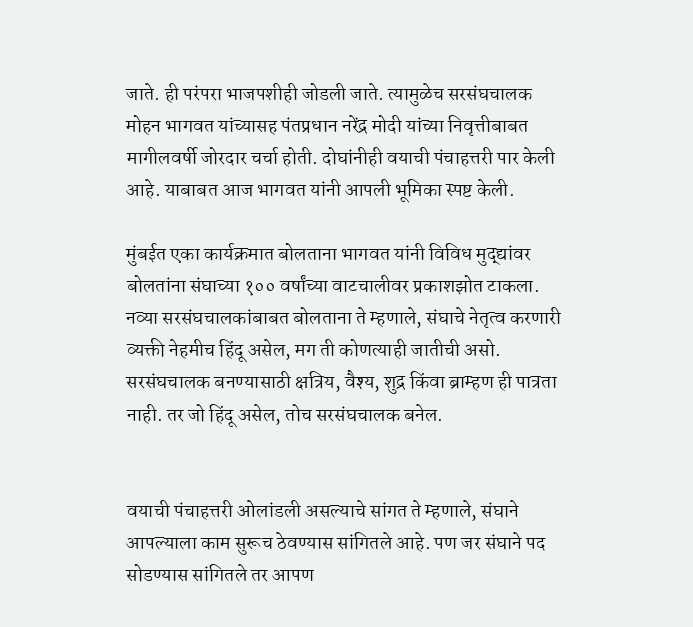जाते. ही परंपरा भाजपशीही जोडली जाते. त्यामुळेच सरसंघचालक मोहन भागवत यांच्यासह पंतप्रधान नरेंद्र मोदी यांच्या निवृत्तीबाबत मागीलवर्षी जोरदार चर्चा होती. दोघांनीही वयाची पंचाहत्तरी पार केली आहे. याबाबत आज भागवत यांनी आपली भूमिका स्पष्ट केली.

मुंबईत एका कार्यक्रमात बोलताना भागवत यांनी विविध मुद्द्यांवर बोलतांना संघाच्या १०० वर्षांच्या वाटचालीवर प्रकाशझोत टाकला. नव्या सरसंघचालकांबाबत बोलताना ते म्हणाले, संघाचे नेतृत्व करणारी व्यक्ती नेहमीच हिंदू असेल, मग ती कोणत्याही जातीची असो. सरसंघचालक बनण्यासाठी क्षत्रिय, वैश्य, शुद्र किंवा ब्राम्हण ही पात्रता नाही. तर जो हिंदू असेल, तोच सरसंघचालक बनेल.


वयाची पंचाहत्तरी ओलांडली असल्याचे सांगत ते म्हणाले, संघाने आपल्याला काम सुरूच ठेवण्यास सांगितले आहे. पण जर संघाने पद सोडण्यास सांगितले तर आपण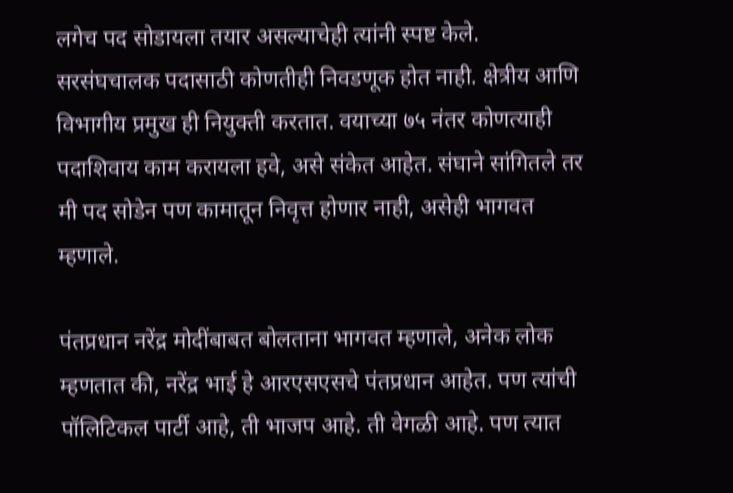लगेच पद सोडायला तयार असल्याचेही त्यांनी स्पष्ट केले. सरसंघचालक पदासाठी कोणतीही निवडणूक होत नाही. क्षेत्रीय आणि विभागीय प्रमुख ही नियुक्ती करतात. वयाच्या ७५ नंतर कोणत्याही पदाशिवाय काम करायला हवे, असे संकेत आहेत. संघाने सांगितले तर मी पद सोडेन पण कामातून निवृत्त होणार नाही, असेही भागवत म्हणाले.

पंतप्रधान नरेंद्र मोदींबाबत बोलताना भागवत म्हणाले, अनेक लोक म्हणतात की, नरेंद्र भाई हे आरएसएसचे पंतप्रधान आहेत. पण त्यांची पॉलिटिकल पार्टी आहे, ती भाजप आहे. ती वेगळी आहे. पण त्यात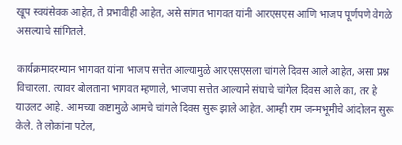खूप स्वयंसेवक आहेत, ते प्रभावीही आहेत, असे सांगत भागवत यांनी आरएसएस आणि भाजप पूर्णपणे वेगळे असल्याचे सांगितले.

कार्यक्रमादरम्यान भागवत यांना भाजप सत्तेत आल्यामुळे आरएसएसला चांगले दिवस आले आहेत, असा प्रश्न विचारला. त्यावर बोलताना भागवत म्हणाले, भाजपा सत्तेत आल्याने संघाचे चांगेल दिवस आले का, तर हे याउलट आहे. आमच्या कष्टामुळे आमचे चांगले दिवस सुरू झाले आहेत. आम्ही राम जन्मभूमीचे आंदोलन सुरू केले. ते लोकांना पटेल,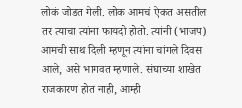लोकं जोडत गेली. लोक आमचं ऐकत असतील तर त्याचा त्यांना फायदो होतो. त्यांनी (भाजप) आमची साथ दिली म्हणून त्यांना चांगले दिवस आले, असे भागवत म्हणाले. संघाच्या शाखेत राजकारण होत नाही, आम्ही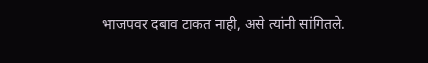भाजपवर दबाव टाकत नाही, असे त्यांनी सांगितले.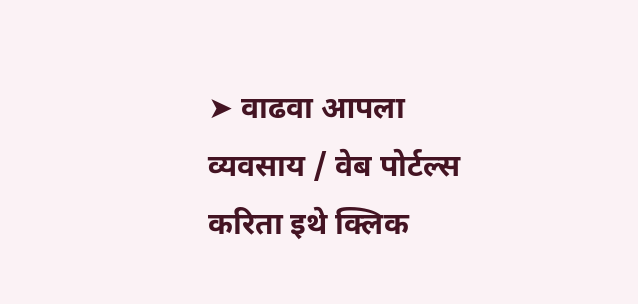➤ वाढवा आपला व्यवसाय / वेब पोर्टल्स करिता इथे क्लिक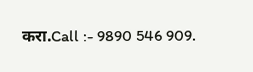करा.Call :- 9890 546 909.